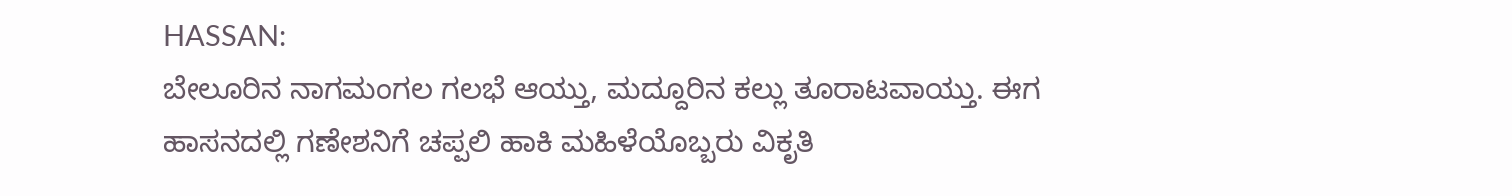HASSAN:
ಬೇಲೂರಿನ ನಾಗಮಂಗಲ ಗಲಭೆ ಆಯ್ತು, ಮದ್ದೂರಿನ ಕಲ್ಲು ತೂರಾಟವಾಯ್ತು. ಈಗ ಹಾಸನದಲ್ಲಿ ಗಣೇಶನಿಗೆ ಚಪ್ಪಲಿ ಹಾಕಿ ಮಹಿಳೆಯೊಬ್ಬರು ವಿಕೃತಿ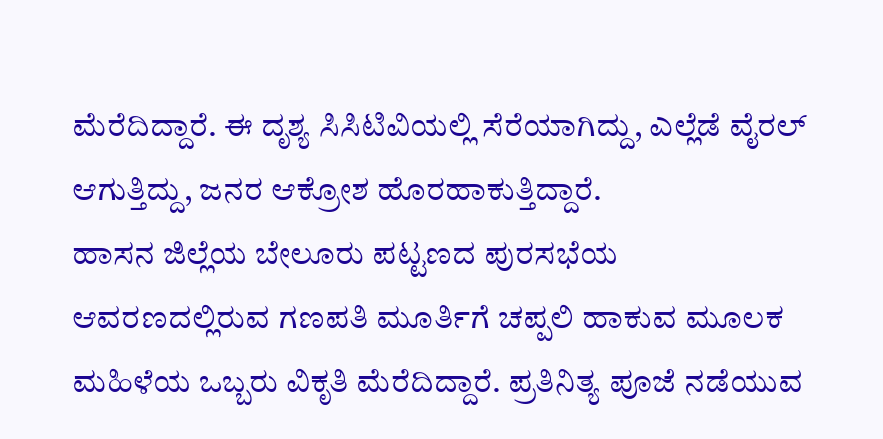ಮೆರೆದಿದ್ದಾರೆ. ಈ ದೃಶ್ಯ ಸಿಸಿಟಿವಿಯಲ್ಲಿ ಸೆರೆಯಾಗಿದ್ದು, ಎಲ್ಲೆಡೆ ವೈರಲ್ ಆಗುತ್ತಿದ್ದು, ಜನರ ಆಕ್ರೋಶ ಹೊರಹಾಕುತ್ತಿದ್ದಾರೆ.
ಹಾಸನ ಜಿಲ್ಲೆಯ ಬೇಲೂರು ಪಟ್ಟಣದ ಪುರಸಭೆಯ ಆವರಣದಲ್ಲಿರುವ ಗಣಪತಿ ಮೂರ್ತಿಗೆ ಚಪ್ಪಲಿ ಹಾಕುವ ಮೂಲಕ ಮಹಿಳೆಯ ಒಬ್ಬರು ವಿಕೃತಿ ಮೆರೆದಿದ್ದಾರೆ. ಪ್ರತಿನಿತ್ಯ ಪೂಜೆ ನಡೆಯುವ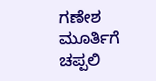ಗಣೇಶ ಮೂರ್ತಿಗೆ ಚಪ್ಪಲಿ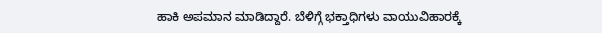ಹಾಕಿ ಅಪಮಾನ ಮಾಡಿದ್ದಾರೆ. ಬೆಳಿಗ್ಗೆ ಭಕ್ತಾಧಿಗಳು ವಾಯುವಿಹಾರಕ್ಕೆ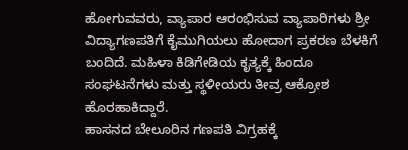ಹೋಗುವವರು, ವ್ಯಾಪಾರ ಆರಂಭಿಸುವ ವ್ಯಾಪಾರಿಗಳು ಶ್ರೀ ವಿದ್ಯಾಗಣಪತಿಗೆ ಕೈಮುಗಿಯಲು ಹೋದಾಗ ಪ್ರಕರಣ ಬೆಳಕಿಗೆ ಬಂದಿದೆ. ಮಹಿಳಾ ಕಿಡಿಗೇಡಿಯ ಕೃತ್ಯಕ್ಕೆ ಹಿಂದೂ ಸಂಘಟನೆಗಳು ಮತ್ತು ಸ್ಥಳೀಯರು ತೀವ್ರ ಆಕ್ರೋಶ ಹೊರಹಾಕಿದ್ದಾರೆ.
ಹಾಸನದ ಬೇಲೂರಿನ ಗಣಪತಿ ವಿಗ್ರಹಕ್ಕೆ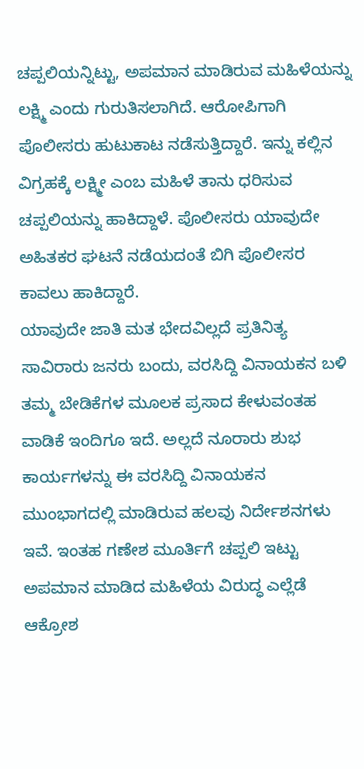ಚಪ್ಪಲಿಯನ್ನಿಟ್ಟು, ಅಪಮಾನ ಮಾಡಿರುವ ಮಹಿಳೆಯನ್ನು ಲಕ್ಷ್ಮಿ ಎಂದು ಗುರುತಿಸಲಾಗಿದೆ. ಆರೋಪಿಗಾಗಿ ಪೊಲೀಸರು ಹುಟುಕಾಟ ನಡೆಸುತ್ತಿದ್ದಾರೆ. ಇನ್ನು ಕಲ್ಲಿನ ವಿಗ್ರಹಕ್ಕೆ ಲಕ್ಷ್ಮೀ ಎಂಬ ಮಹಿಳೆ ತಾನು ಧರಿಸುವ ಚಪ್ಪಲಿಯನ್ನು ಹಾಕಿದ್ದಾಳೆ. ಪೊಲೀಸರು ಯಾವುದೇ ಅಹಿತಕರ ಘಟನೆ ನಡೆಯದಂತೆ ಬಿಗಿ ಪೊಲೀಸರ ಕಾವಲು ಹಾಕಿದ್ದಾರೆ.
ಯಾವುದೇ ಜಾತಿ ಮತ ಭೇದವಿಲ್ಲದೆ ಪ್ರತಿನಿತ್ಯ ಸಾವಿರಾರು ಜನರು ಬಂದು, ವರಸಿದ್ದಿ ವಿನಾಯಕನ ಬಳಿ ತಮ್ಮ ಬೇಡಿಕೆಗಳ ಮೂಲಕ ಪ್ರಸಾದ ಕೇಳುವಂತಹ ವಾಡಿಕೆ ಇಂದಿಗೂ ಇದೆ. ಅಲ್ಲದೆ ನೂರಾರು ಶುಭ ಕಾರ್ಯಗಳನ್ನು ಈ ವರಸಿದ್ದಿ ವಿನಾಯಕನ ಮುಂಭಾಗದಲ್ಲಿ ಮಾಡಿರುವ ಹಲವು ನಿರ್ದೇಶನಗಳು ಇವೆ. ಇಂತಹ ಗಣೇಶ ಮೂರ್ತಿಗೆ ಚಪ್ಪಲಿ ಇಟ್ಟು ಅಪಮಾನ ಮಾಡಿದ ಮಹಿಳೆಯ ವಿರುದ್ಧ ಎಲ್ಲೆಡೆ ಆಕ್ರೋಶ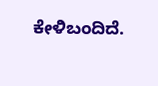ಕೇಳಿಬಂದಿದೆ.